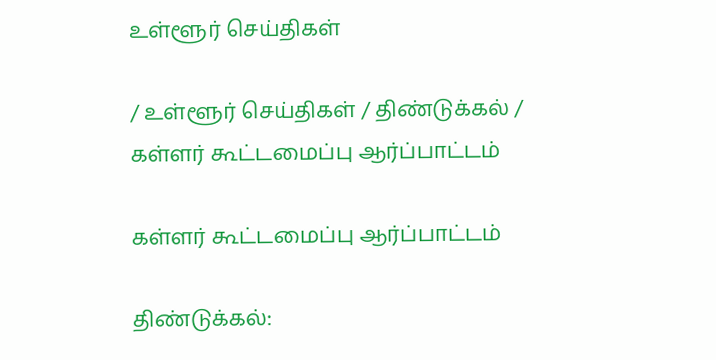உள்ளூர் செய்திகள்

/ உள்ளூர் செய்திகள் / திண்டுக்கல் / கள்ளர் கூட்டமைப்பு ஆர்ப்பாட்டம்

கள்ளர் கூட்டமைப்பு ஆர்ப்பாட்டம்

திண்டுக்கல்: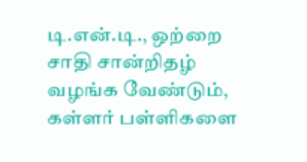டி.என்.டி., ஒற்றை சாதி சான்றிதழ் வழங்க வேண்டும், கள்ளர் பள்ளிகளை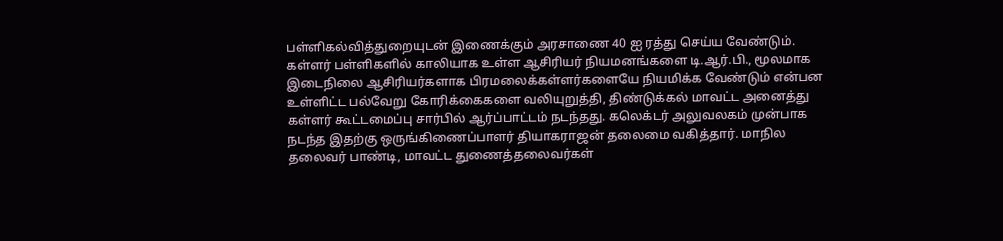பள்ளிகல்வித்துறையுடன் இணைக்கும் அரசாணை 40 ஐ ரத்து செய்ய வேண்டும். கள்ளர் பள்ளிகளில் காலியாக உள்ள ஆசிரியர் நியமனங்களை டி.ஆர்.பி., மூலமாக இடைநிலை ஆசிரியர்களாக பிரமலைக்கள்ளர்களையே நியமிக்க வேண்டும் என்பன உள்ளிட்ட பல்வேறு கோரிக்கைகளை வலியுறுத்தி, திண்டுக்கல் மாவட்ட அனைத்து கள்ளர் கூட்டமைப்பு சார்பில் ஆர்ப்பாட்டம் நடந்தது. கலெக்டர் அலுவலகம் முன்பாக நடந்த இதற்கு ஒருங்கிணைப்பாளர் தியாகராஜன் தலைமை வகித்தார். மாநில தலைவர் பாண்டி, மாவட்ட துணைத்தலைவர்கள்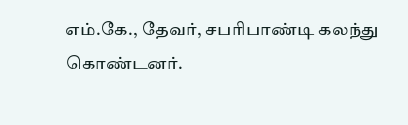எம்.கே., தேவர், சபரிபாண்டி கலந்து கொண்டனர்.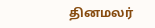தினமலர்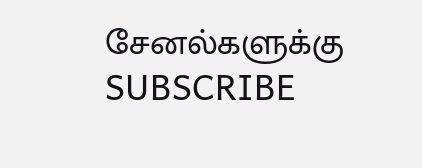சேனல்களுக்கு SUBSCRIBE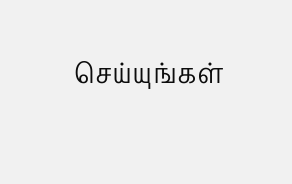செய்யுங்கள்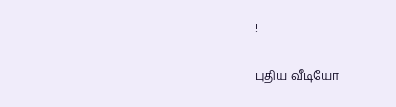!

புதிய வீடியோ